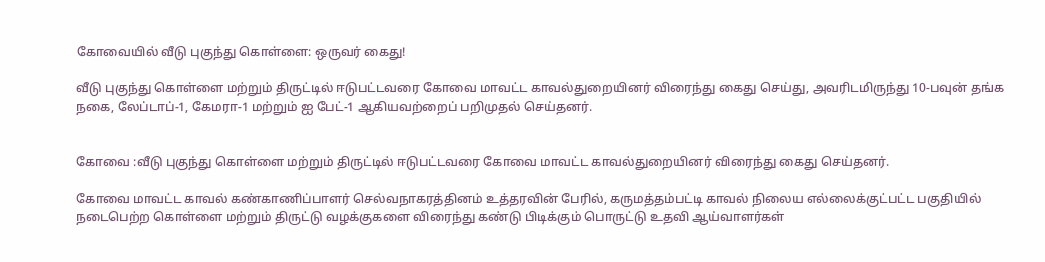கோவையில் வீடு புகுந்து கொள்ளை: ஒருவர் கைது!

வீடு புகுந்து கொள்ளை மற்றும் திருட்டில் ஈடுபட்டவரை கோவை மாவட்ட காவல்துறையினர் விரைந்து கைது செய்து, அவரிடமிருந்து 10-பவுன் தங்க நகை, லேப்டாப்-1, கேமரா-1 மற்றும் ஐ பேட்-1 ஆகியவற்றைப் பறிமுதல் செய்தனர்.


கோவை :வீடு புகுந்து கொள்ளை மற்றும் திருட்டில் ஈடுபட்டவரை கோவை மாவட்ட காவல்துறையினர் விரைந்து கைது செய்தனர்.

கோவை மாவட்ட காவல் கண்காணிப்பாளர் செல்வநாகரத்தினம் உத்தரவின் பேரில், கருமத்தம்பட்டி காவல் நிலைய எல்லைக்குட்பட்ட பகுதியில் நடைபெற்ற கொள்ளை மற்றும் திருட்டு வழக்குகளை விரைந்து கண்டு பிடிக்கும் பொருட்டு உதவி ஆய்வாளர்கள்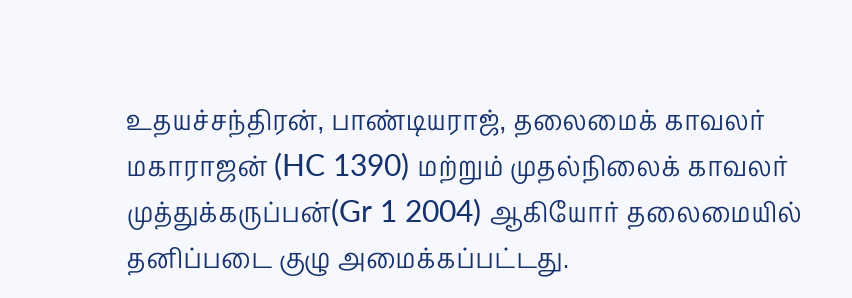உதயச்சந்திரன், பாண்டியராஜ், தலைமைக் காவலர் மகாராஜன் (HC 1390) மற்றும் முதல்நிலைக் காவலர் முத்துக்கருப்பன்(Gr 1 2004) ஆகியோர் தலைமையில் தனிப்படை குழு அமைக்கப்பட்டது.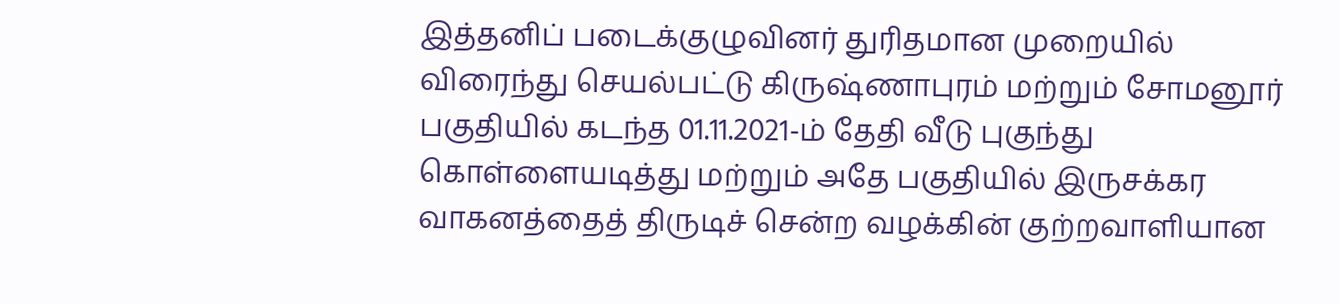இத்தனிப் படைக்குழுவினர் துரிதமான முறையில் விரைந்து செயல்பட்டு கிருஷ்ணாபுரம் மற்றும் சோமனூர் பகுதியில் கடந்த 01.11.2021-ம் தேதி வீடு புகுந்து கொள்ளையடித்து மற்றும் அதே பகுதியில் இருசக்கர வாகனத்தைத் திருடிச் சென்ற வழக்கின் குற்றவாளியான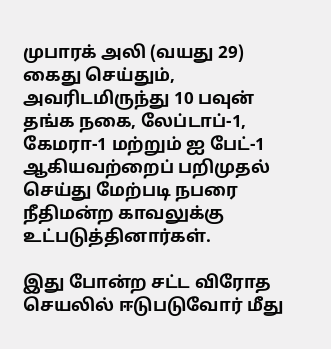முபாரக் அலி (வயது 29) கைது செய்தும், அவரிடமிருந்து 10 பவுன் தங்க நகை, லேப்டாப்-1, கேமரா-1 மற்றும் ஐ பேட்-1 ஆகியவற்றைப் பறிமுதல் செய்து மேற்படி நபரை நீதிமன்ற காவலுக்கு உட்படுத்தினார்கள்.

இது போன்ற சட்ட விரோத செயலில் ஈடுபடுவோர் மீது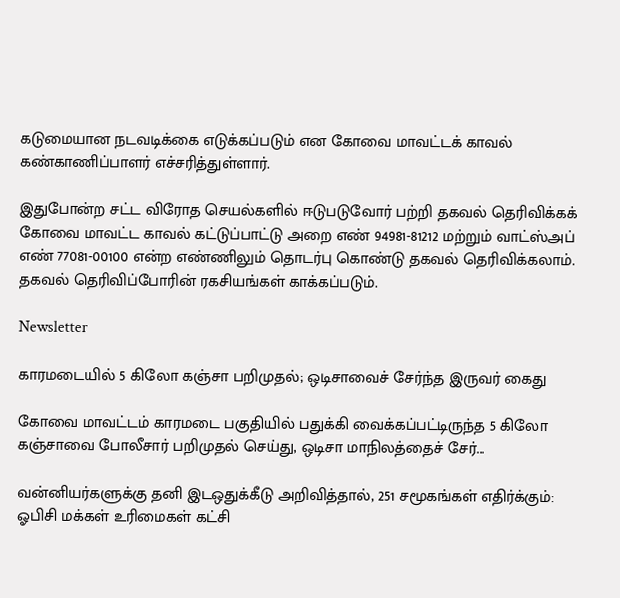கடுமையான நடவடிக்கை எடுக்கப்படும் என கோவை மாவட்டக் காவல் கண்காணிப்பாளர் எச்சரித்துள்ளார்.

இதுபோன்ற சட்ட விரோத செயல்களில் ஈடுபடுவோர் பற்றி தகவல் தெரிவிக்கக் கோவை மாவட்ட காவல் கட்டுப்பாட்டு அறை எண் 94981-81212 மற்றும் வாட்ஸ்அப் எண் 77081-00100 என்ற எண்ணிலும் தொடர்பு கொண்டு தகவல் தெரிவிக்கலாம். தகவல் தெரிவிப்போரின் ரகசியங்கள் காக்கப்படும்.

Newsletter

காரமடையில் 5 கிலோ கஞ்சா பறிமுதல்; ஒடிசாவைச் சேர்ந்த இருவர் கைது

கோவை மாவட்டம் காரமடை பகுதியில் பதுக்கி வைக்கப்பட்டிருந்த 5 கிலோ கஞ்சாவை போலீசார் பறிமுதல் செய்து, ஒடிசா மாநிலத்தைச் சேர்...

வன்னியர்களுக்கு தனி இடஒதுக்கீடு அறிவித்தால், 251 சமூகங்கள் எதிர்க்கும்: ஓபிசி மக்கள் உரிமைகள் கட்சி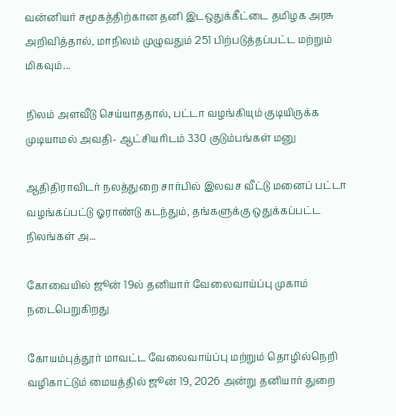வன்னியர் சமூகத்திற்கான தனி இடஒதுக்கீட்டை தமிழக அரசு அறிவித்தால், மாநிலம் முழுவதும் 251 பிற்படுத்தப்பட்ட மற்றும் மிகவும்...

நிலம் அளவீடு செய்யாததால், பட்டா வழங்கியும் குடியிருக்க முடியாமல் அவதி- ஆட்சியரிடம் 330 குடும்பங்கள் மனு

ஆதிதிராவிடர் நலத்துறை சார்பில் இலவச வீட்டு மனைப் பட்டா வழங்கப்பட்டு ஓராண்டு கடந்தும், தங்களுக்கு ஒதுக்கப்பட்ட நிலங்கள் அ...

கோவையில் ஜூன் 19ல் தனியார் வேலைவாய்ப்பு முகாம் நடைபெறுகிறது

கோயம்புத்தூர் மாவட்ட வேலைவாய்ப்பு மற்றும் தொழில்நெறி வழிகாட்டும் மையத்தில் ஜூன் 19, 2026 அன்று தனியார் துறை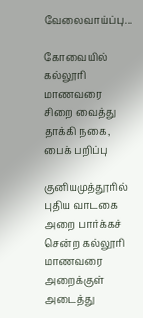வேலைவாய்ப்பு...

கோவையில் கல்லூரி மாணவரை சிறை வைத்து தாக்கி நகை, பைக் பறிப்பு

குனியமுத்தூரில் புதிய வாடகை அறை பார்க்கச் சென்ற கல்லூரி மாணவரை அறைக்குள் அடைத்து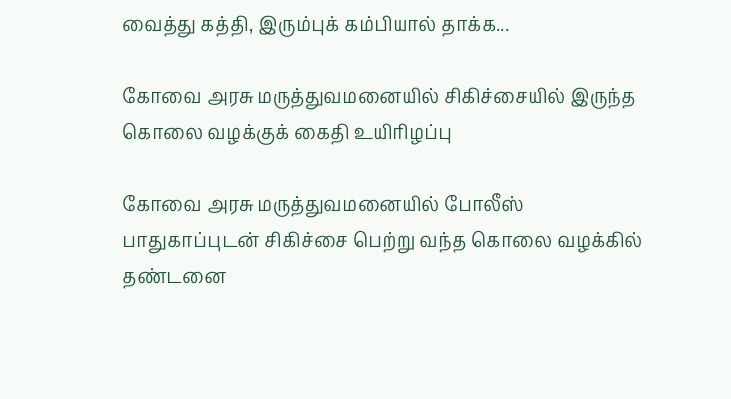வைத்து கத்தி, இரும்புக் கம்பியால் தாக்க...

கோவை அரசு மருத்துவமனையில் சிகிச்சையில் இருந்த கொலை வழக்குக் கைதி உயிரிழப்பு

கோவை அரசு மருத்துவமனையில் போலீஸ் பாதுகாப்புடன் சிகிச்சை பெற்று வந்த கொலை வழக்கில் தண்டனை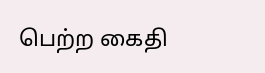பெற்ற கைதி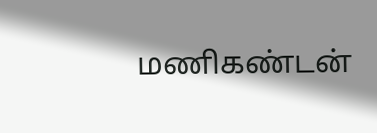மணிகண்டன்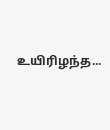உயிரிழந்த...